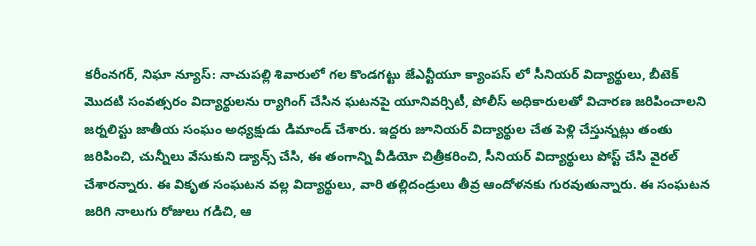కరీంనగర్, నిఘా న్యూస్: నాచుపల్లి శివారులో గల కొండగట్టు జేఎన్టీయూ క్యాంపస్ లో సీనియర్ విద్యార్థులు, బీటెక్ మొదటి సంవత్సరం విద్యార్థులను ర్యాగింగ్ చేసిన ఘటనపై యూనివర్సిటీ, పోలీస్ అధికారులతో విచారణ జరిపించాలని జర్నలిస్టు జాతీయ సంఘం అధ్యక్షుడు డిమాండ్ చేశారు. ఇద్దరు జూనియర్ విద్యార్థుల చేత పెళ్లి చేస్తున్నట్లు తంతు జరిపించి, చున్నీలు వేసుకుని డ్యాన్స్ చేసి, ఈ తంగాన్ని వీడియో చిత్రీకరించి, సీనియర్ విద్యార్థులు పోస్ట్ చేసి వైరల్ చేశారన్నారు. ఈ వికృత సంఘటన వల్ల విద్యార్థులు, వారి తల్లిదండ్రులు తీవ్ర ఆందోళనకు గురవుతున్నారు. ఈ సంఘటన జరిగి నాలుగు రోజులు గడిచి, ఆ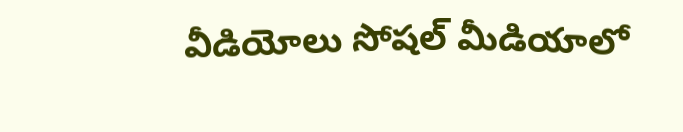వీడియోలు సోషల్ మీడియాలో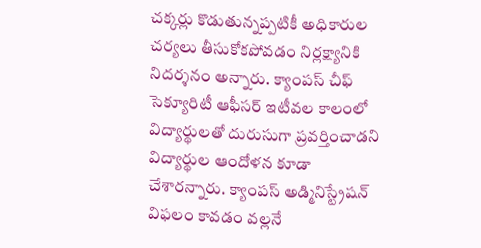చక్కర్లు కొడుతున్నప్పటికీ అధికారుల చర్యలు తీసుకోకపోవడం నిర్లక్ష్యానికి నిదర్శనం అన్నారు. క్యాంపస్ చీఫ్ సెక్యూరిటీ ఆఫీసర్ ఇటీవల కాలంలో విద్యార్థులతో దురుసుగా ప్రవర్తించాడని విద్యార్థుల ఆందోళన కూడా చేశారన్నారు. క్యాంపస్ అడ్మినిస్ట్రేషన్ విఫలం కావడం వల్లనే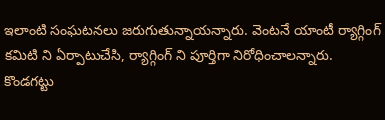ఇలాంటి సంఘటనలు జరుగుతున్నాయన్నారు. వెంటనే యాంటీ ర్యాగ్గింగ్ కమిటి ని ఏర్పాటుచేసి, ర్యాగ్గింగ్ ని పూర్తిగా నిరోధించాలన్నారు.
కొండగట్టు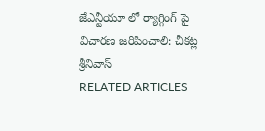జేఎన్టీయూ లో ర్యాగ్గింగ్ పై విచారణ జరిపించాలి: చీకట్ల శ్రీనివాస్
RELATED ARTICLES